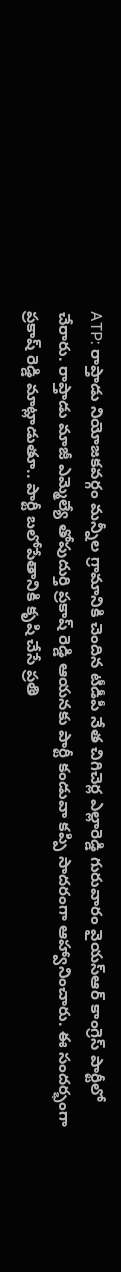ATP: రాప్తాడు నియోజకవర్గం మన్నీల గ్రామానికి చెందిన టీడీపీ నేత చిగిచెర్ల ఎల్లారెడ్డి గురువారం వైయస్ఆర్ కాంగ్రెస్ పార్టీలో చేరారు. రాప్తాడు మాజీ ఎమ్మెల్యే తోపుదుర్తి ప్రకాష్ రెడ్డి ఆయనకు పార్టీ కండువా కప్పి సాదరంగా ఆహ్వానించారు. ఈ సందర్భంగా ప్రకాష్ రెడ్డి మాట్లాడుతూ.. పార్టీ బలోపేతానికి కృషి చేసే ప్రతి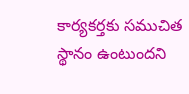కార్యకర్తకు సముచిత స్థానం ఉంటుందని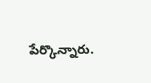పేర్కొన్నారు.